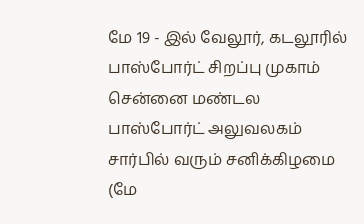மே 19 - இல் வேலூர், கடலூரில் பாஸ்போர்ட் சிறப்பு முகாம்
சென்னை மண்டல பாஸ்போர்ட் அலுவலகம் சார்பில் வரும் சனிக்கிழமை (மே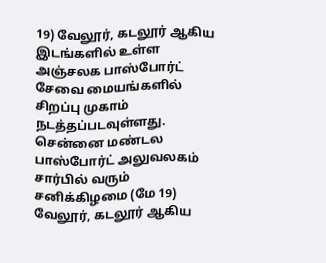19) வேலூர், கடலூர் ஆகிய இடங்களில் உள்ள அஞ்சலக பாஸ்போர்ட் சேவை மையங்களில் சிறப்பு முகாம் நடத்தப்படவுள்ளது.
சென்னை மண்டல பாஸ்போர்ட் அலுவலகம் சார்பில் வரும் சனிக்கிழமை (மே 19) வேலூர், கடலூர் ஆகிய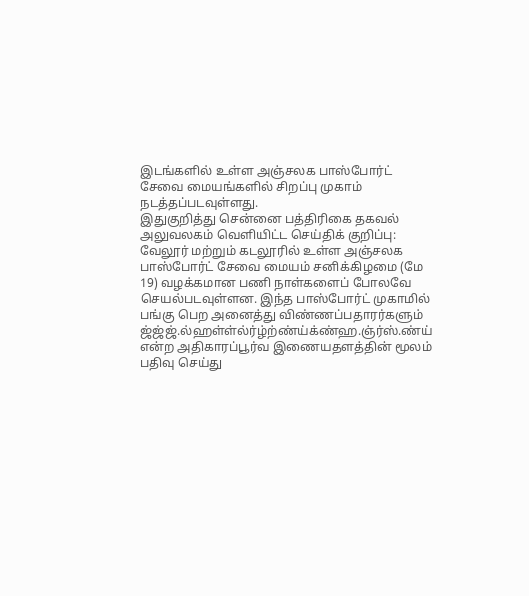இடங்களில் உள்ள அஞ்சலக பாஸ்போர்ட் சேவை மையங்களில் சிறப்பு முகாம் நடத்தப்படவுள்ளது.
இதுகுறித்து சென்னை பத்திரிகை தகவல் அலுவலகம் வெளியிட்ட செய்திக் குறிப்பு:
வேலூர் மற்றும் கடலூரில் உள்ள அஞ்சலக பாஸ்போர்ட் சேவை மையம் சனிக்கிழமை (மே 19) வழக்கமான பணி நாள்களைப் போலவே செயல்படவுள்ளன. இந்த பாஸ்போர்ட் முகாமில் பங்கு பெற அனைத்து விண்ணப்பதாரர்களும் ஜ்ஜ்ஜ்.ல்ஹள்ள்ல்ர்ழ்ற்ண்ய்க்ண்ஹ.ஞ்ர்ஸ்.ண்ய் என்ற அதிகாரப்பூர்வ இணையதளத்தின் மூலம் பதிவு செய்து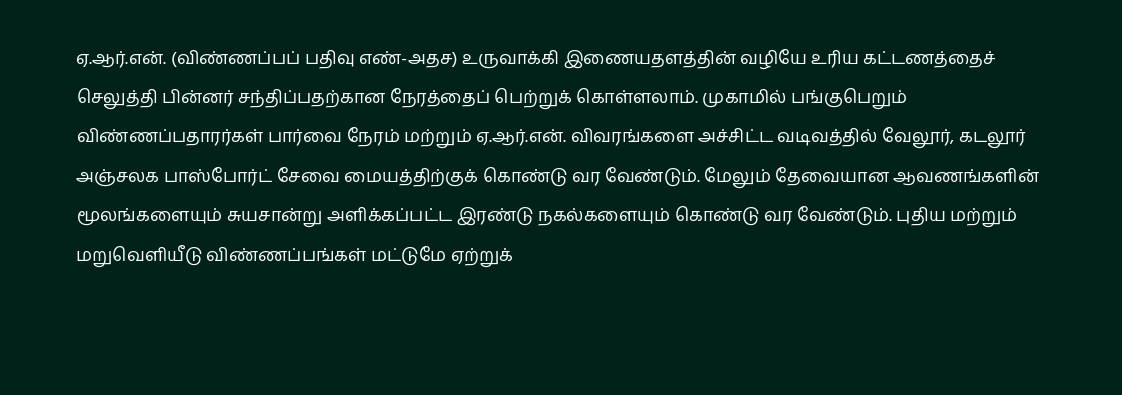ஏ.ஆர்.என். (விண்ணப்பப் பதிவு எண்-அதச) உருவாக்கி இணையதளத்தின் வழியே உரிய கட்டணத்தைச் செலுத்தி பின்னர் சந்திப்பதற்கான நேரத்தைப் பெற்றுக் கொள்ளலாம். முகாமில் பங்குபெறும் விண்ணப்பதாரர்கள் பார்வை நேரம் மற்றும் ஏ.ஆர்.என். விவரங்களை அச்சிட்ட வடிவத்தில் வேலூர், கடலூர் அஞ்சலக பாஸ்போர்ட் சேவை மையத்திற்குக் கொண்டு வர வேண்டும். மேலும் தேவையான ஆவணங்களின் மூலங்களையும் சுயசான்று அளிக்கப்பட்ட இரண்டு நகல்களையும் கொண்டு வர வேண்டும். புதிய மற்றும் மறுவெளியீடு விண்ணப்பங்கள் மட்டுமே ஏற்றுக்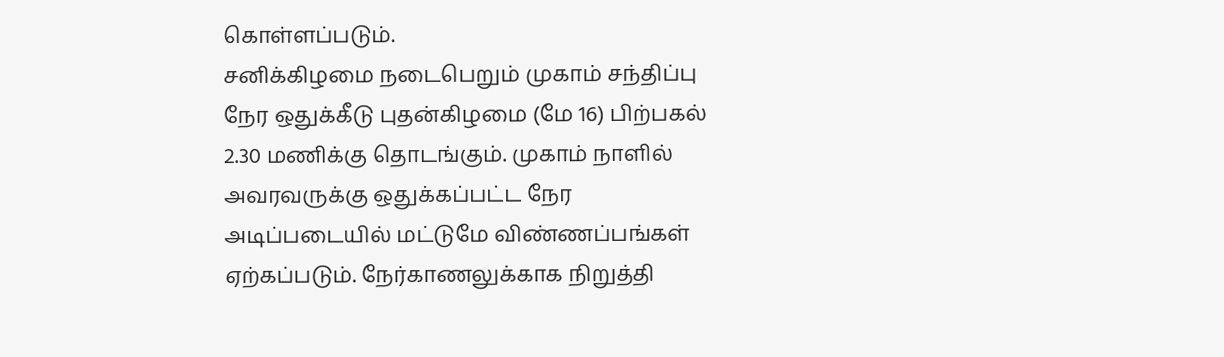கொள்ளப்படும்.
சனிக்கிழமை நடைபெறும் முகாம் சந்திப்பு நேர ஒதுக்கீடு புதன்கிழமை (மே 16) பிற்பகல் 2.30 மணிக்கு தொடங்கும். முகாம் நாளில் அவரவருக்கு ஒதுக்கப்பட்ட நேர அடிப்படையில் மட்டுமே விண்ணப்பங்கள் ஏற்கப்படும். நேர்காணலுக்காக நிறுத்தி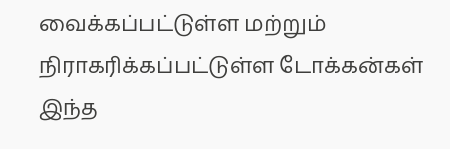வைக்கப்பட்டுள்ள மற்றும் நிராகரிக்கப்பட்டுள்ள டோக்கன்கள் இந்த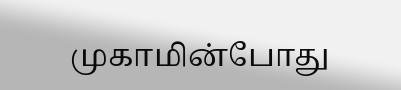முகாமின்போது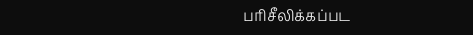பரிசீலிக்கப்பட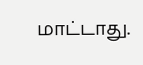மாட்டாது.